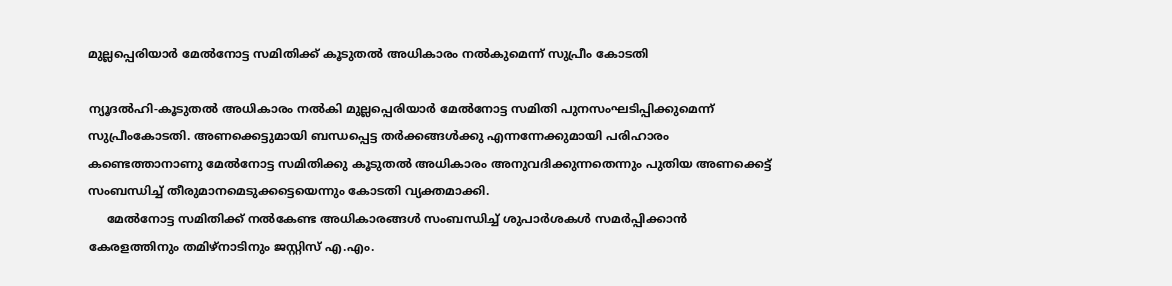മുല്ലപ്പെരിയാര്‍ മേല്‍നോട്ട സമിതിക്ക് കൂടുതല്‍ അധികാരം നല്‍കുമെന്ന് സുപ്രീം കോടതി

ന്യൂദല്‍ഹി-കൂടുതല്‍ അധികാരം നല്‍കി മുല്ലപ്പെരിയാര്‍ മേല്‍നോട്ട സമിതി പുനസംഘടിപ്പിക്കുമെന്ന് സുപ്രീംകോടതി. അണക്കെട്ടുമായി ബന്ധപ്പെട്ട തര്‍ക്കങ്ങള്‍ക്കു എന്നന്നേക്കുമായി പരിഹാരം കണ്ടെത്താനാണു മേല്‍നോട്ട സമിതിക്കു കൂടുതല്‍ അധികാരം അനുവദിക്കുന്നതെന്നും പുതിയ അണക്കെട്ട് സംബന്ധിച്ച് തീരുമാനമെടുക്കട്ടെയെന്നും കോടതി വ്യക്തമാക്കി.
     മേല്‍നോട്ട സമിതിക്ക് നല്‍കേണ്ട അധികാരങ്ങള്‍ സംബന്ധിച്ച് ശുപാര്‍ശകള്‍ സമര്‍പ്പിക്കാന്‍ കേരളത്തിനും തമിഴ്‌നാടിനും ജസ്റ്റിസ് എ.എം.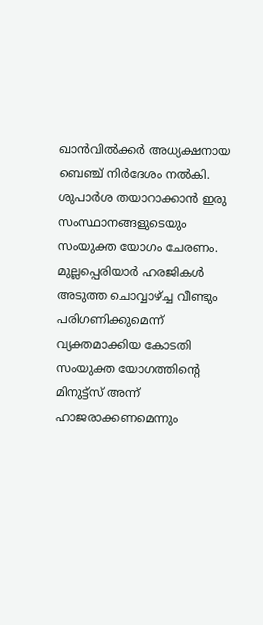ഖാന്‍വില്‍ക്കര്‍ അധ്യക്ഷനായ ബെഞ്ച് നിര്‍ദേശം നല്‍കി. ശുപാര്‍ശ തയാറാക്കാന്‍ ഇരു സംസ്ഥാനങ്ങളുടെയും സംയുക്ത യോഗം ചേരണം. മുല്ലപ്പെരിയാര്‍ ഹരജികള്‍ അടുത്ത ചൊവ്വാഴ്ച്ച വീണ്ടും പരിഗണിക്കുമെന്ന് വ്യക്തമാക്കിയ കോടതി സംയുക്ത യോഗത്തിന്റെ മിനുട്ട്‌സ് അന്ന് ഹാജരാക്കണമെന്നും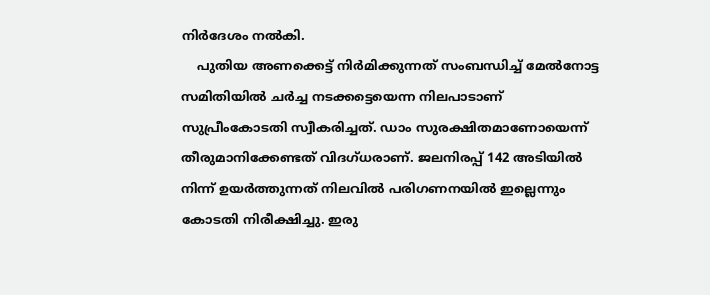നിര്‍ദേശം നല്‍കി.
    പുതിയ അണക്കെട്ട് നിര്‍മിക്കുന്നത് സംബന്ധിച്ച് മേല്‍നോട്ട സമിതിയില്‍ ചര്‍ച്ച നടക്കട്ടെയെന്ന നിലപാടാണ് സുപ്രീംകോടതി സ്വീകരിച്ചത്. ഡാം സുരക്ഷിതമാണോയെന്ന് തീരുമാനിക്കേണ്ടത് വിദഗ്ധരാണ്. ജലനിരപ്പ് 142 അടിയില്‍ നിന്ന് ഉയര്‍ത്തുന്നത് നിലവില്‍ പരിഗണനയില്‍ ഇല്ലെന്നും കോടതി നിരീക്ഷിച്ചു. ഇരു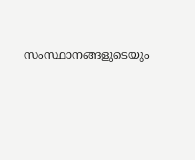സംസ്ഥാനങ്ങളുടെയും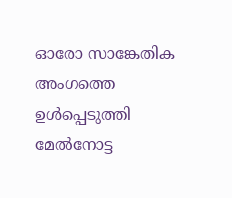ഓരോ സാങ്കേതിക അംഗത്തെ ഉള്‍പ്പെടുത്തി മേല്‍നോട്ട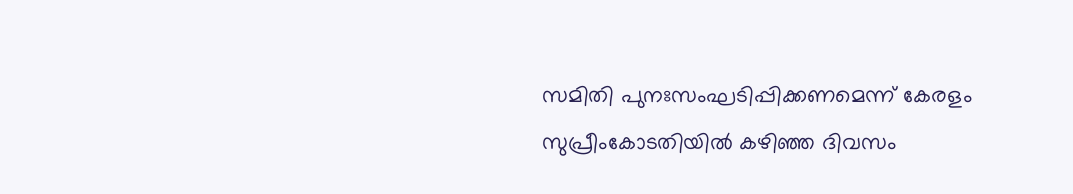സമിതി പുനഃസംഘടിപ്പിക്കണമെന്ന് കേരളം സുപ്രീംകോടതിയില്‍ കഴിഞ്ഞ ദിവസം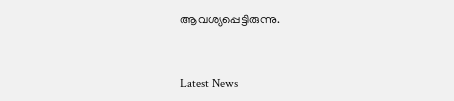ആവശ്യപ്പെട്ടിരുന്നു.



Latest News